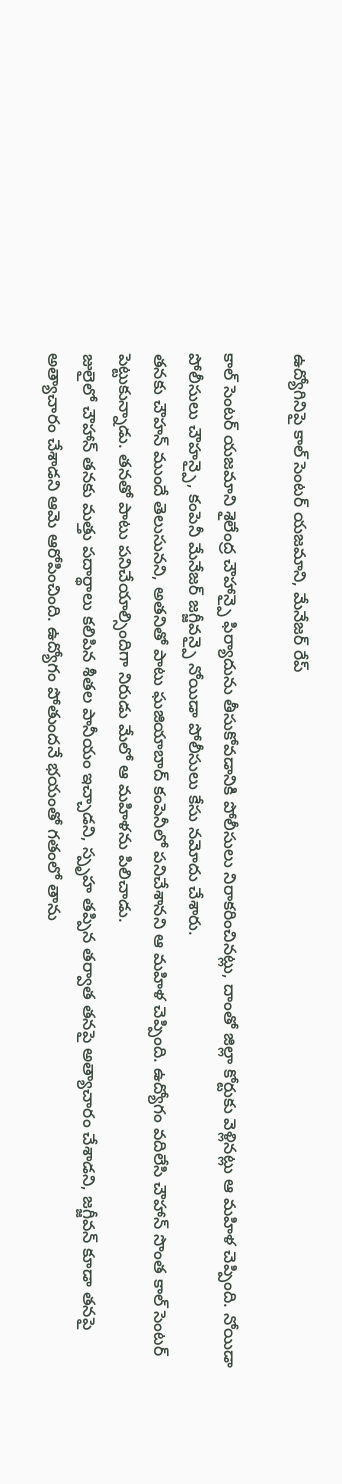ఉద్యోగినిపై కాల్ సెంటర్ యజమాని, మేనేజర్ రేప్

కాల్ సెంటర్ యజమాని శైలేంద్ర చౌహాన్పై ఫిర్యాదును తీసుకోవడానికి పోలీసులు నిరాకరించినట్లు, దాంతో జిల్లా కోర్టుకు వెళ్లినట్లు ఆ మహిళ చెప్పింది. నోయిడా పోలీసులు చౌహన్పై, కంపెనీ మేనేజర్ జగ్జీవన్పై నోయిడా పోలీసులు కేసు నమోదు చేశారు.
తనకు చౌహన్ ముందే తెలుసునని, అతనితో పాటు ఘజియాబాద్ కంపెనీలో పనిచేశానని ఆ మహిళ చెప్పింది. ఉద్యోగం వదిలేసి చౌహాన్ సొంత కాల్ సెంటర్ పెట్టుకున్నాడు. తనతో పాటు పనిచేయాల్సిందిగా నిరుడు మేలో ఆ మహిళను పిలిచాడు.
జులైలో చౌహాన్ తనకు మత్తు పదార్థాలు కలిపిన శీతల పానీయం ఇచ్చాడని, స్పృహ తప్పిన తర్వాత తనపై అత్యాచారం చేశాడని, జగ్జీవన్ కూడా తనపై అత్యాచారం చేశాడని ఆమె ఆరోపించింది. ఉద్యోగం పోతుందనే భయంతో గతంలో తాను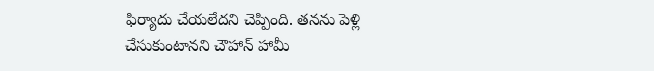ఫిర్యాదు చేయలేదని చెప్పింది. తనను పెళ్లి చేసుకుంటానని చౌహాన్ హామీ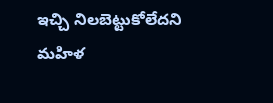ఇచ్చి నిలబెట్టుకోలేదని మహిళ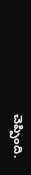చెప్పింది.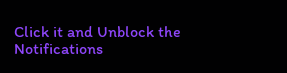Click it and Unblock the Notifications